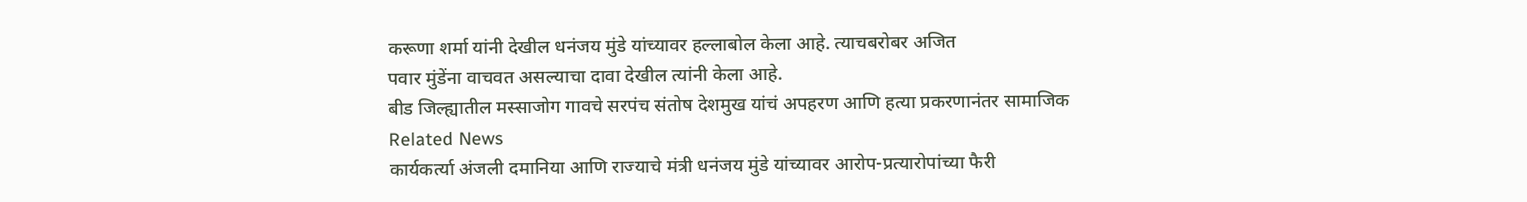करूणा शर्मा यांनी देखील धनंजय मुंडे यांच्यावर हल्लाबोल केला आहे. त्याचबरोबर अजित
पवार मुंडेंना वाचवत असल्याचा दावा देखील त्यांनी केला आहे.
बीड जिल्ह्यातील मस्साजोग गावचे सरपंच संतोष देशमुख यांचं अपहरण आणि हत्या प्रकरणानंतर सामाजिक
Related News
कार्यकर्त्या अंजली दमानिया आणि राज्याचे मंत्री धनंजय मुंडे यांच्यावर आरोप-प्रत्यारोपांच्या फैरी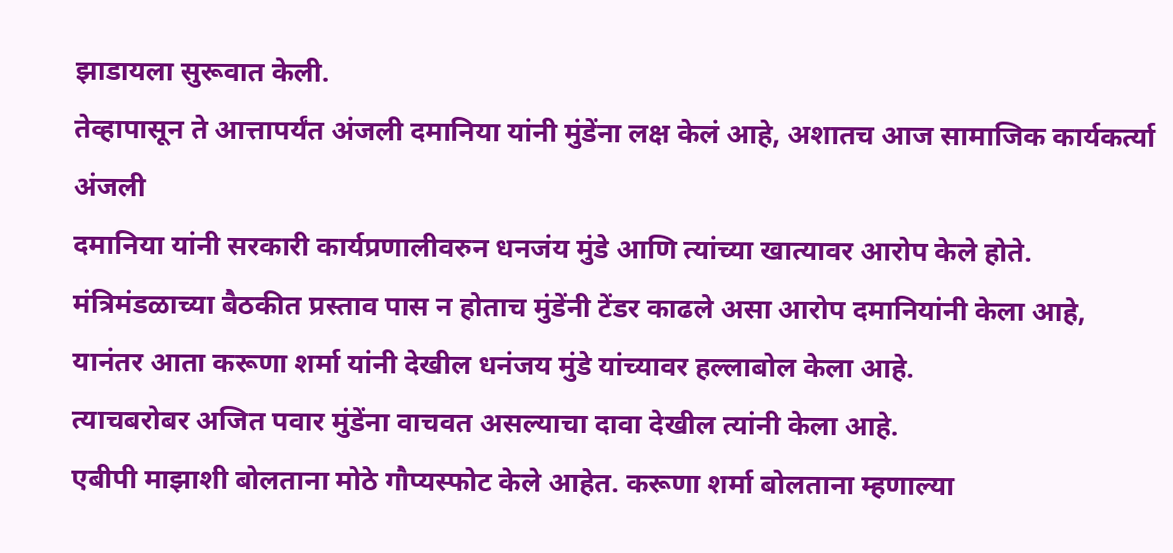झाडायला सुरूवात केली.
तेव्हापासून ते आत्तापर्यंत अंजली दमानिया यांनी मुंडेंना लक्ष केलं आहे, अशातच आज सामाजिक कार्यकर्त्या अंजली
दमानिया यांनी सरकारी कार्यप्रणालीवरुन धनजंय मुंडे आणि त्यांच्या खात्यावर आरोप केले होते.
मंत्रिमंडळाच्या बैठकीत प्रस्ताव पास न होताच मुंडेंनी टेंडर काढले असा आरोप दमानियांनी केला आहे,
यानंतर आता करूणा शर्मा यांनी देखील धनंजय मुंडे यांच्यावर हल्लाबोल केला आहे.
त्याचबरोबर अजित पवार मुंडेंना वाचवत असल्याचा दावा देखील त्यांनी केला आहे.
एबीपी माझाशी बोलताना मोठे गौप्यस्फोट केले आहेत. करूणा शर्मा बोलताना म्हणाल्या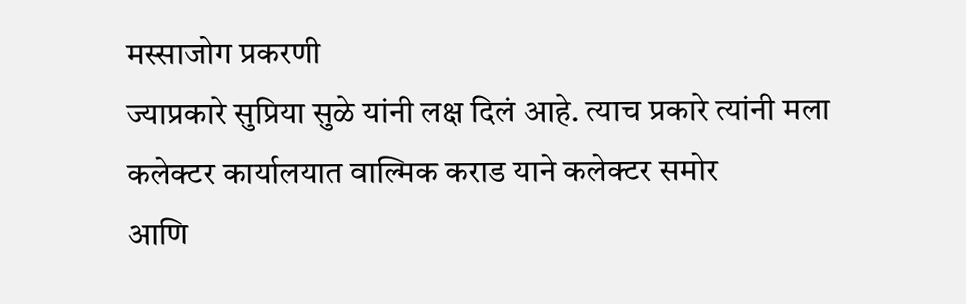मस्साजोग प्रकरणी
ज्याप्रकारे सुप्रिया सुळे यांनी लक्ष दिलं आहे. त्याच प्रकारे त्यांनी मला कलेक्टर कार्यालयात वाल्मिक कराड याने कलेक्टर समोर
आणि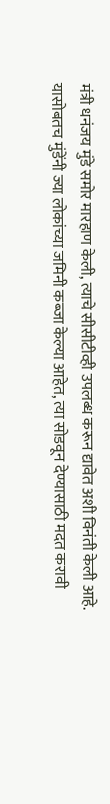मंत्री धनंजय मुंडे समोर मारहाण केली, त्याचे सीसीटीव्ही उपलब्ध करून द्यावेत अशी विनंती केली आहे.
यासोबतच मुंडेंनी ज्या लोकांच्या जमिनी कब्जा केल्या आहेत, त्या सोडवून देण्यासाठी मदत करावी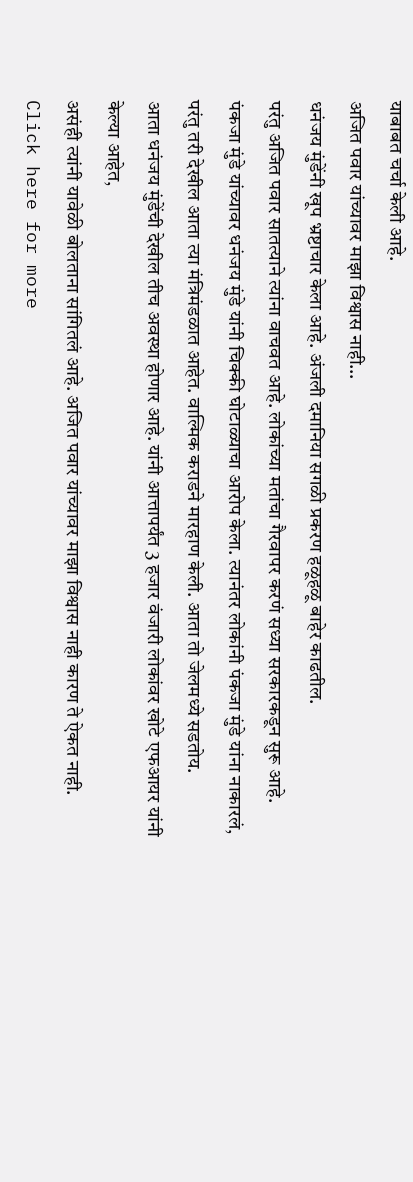याबाबत चर्चा केली आहे.
अजित पवार यांच्यावर माझा विश्वास नाही…
धनंजय मुंडेंनी खूप भ्रष्टाचार केला आहे. अंजली दमानिया सगळी प्रकरण हळूहळू बाहेर काढतील.
परंतु अजित पवार सातत्याने त्यांना वाचवत आहे. लोकांच्या मतांचा गैरवापर करणं सध्या सरकारकडून सुरू आहे.
पंकजा मुंडे यांच्यावर धनंजय मुंडे यांनी चिक्की घोटाळ्याचा आरोप केला. त्यानंतर लोकांनी पंकजा मुंडे यांना नाकारलं,
परंतु तरी देखील आता त्या मंत्रिमंडळात आहेत. वाल्मिक कराडने मारहाण केली. आता तो जेलमध्ये सडतोय.
आता धनंजय मुंडेंची देखील तीच अवस्था होणार आहे. यांनी आत्तापर्यंत 3 हजार वंजारी लोकांवर खोटे एफआयर यांनी केल्या आहेत,
असंही त्यांनी यावेळी बोलताना सांगितलं आहे. अजित पवार यांच्यावर माझा विश्वास नाही कारण ते ऐकत नाही.
Click here for more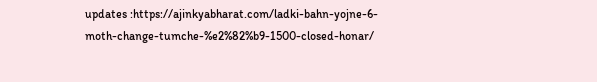updates :https://ajinkyabharat.com/ladki-bahn-yojne-6-moth-change-tumche-%e2%82%b9-1500-closed-honar/